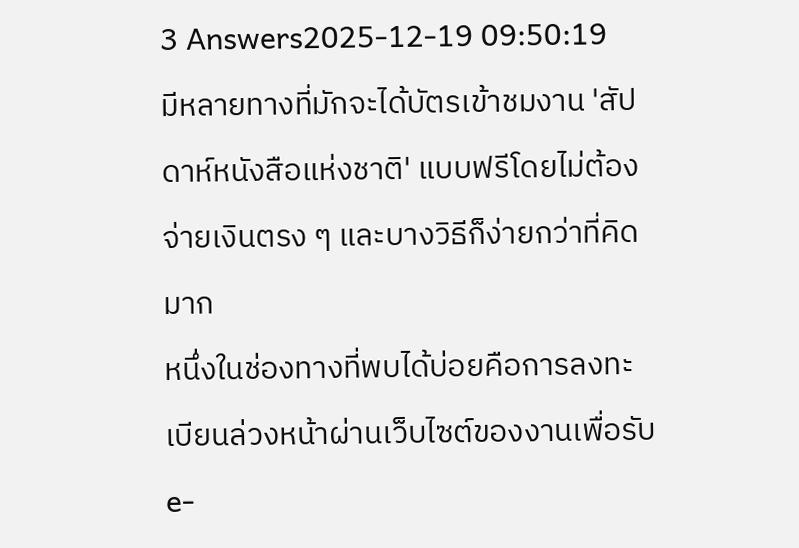3 Answers2025-12-19 09:50:19
มีหลายทางที่มักจะได้บัตรเข้าชมงาน 'สัปดาห์หนังสือแห่งชาติ' แบบฟรีโดยไม่ต้องจ่ายเงินตรง ๆ และบางวิธีก็ง่ายกว่าที่คิดมาก
หนึ่งในช่องทางที่พบได้บ่อยคือการลงทะเบียนล่วงหน้าผ่านเว็บไซต์ของงานเพื่อรับ e-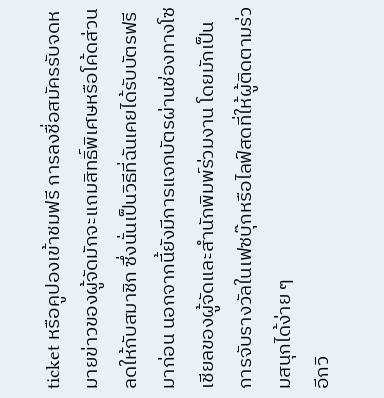ticket หรือคูปองเข้าชมฟรี การลงชื่อสมัครรับจดหมายข่าวของผู้จัดมักจะแถมสิทธิ์พิเศษหรือโค้ดส่วนลดให้กับสมาชิก ซึ่งนั่นเป็นวิธีที่ฉันเคยได้รับบัตรฟรีมาก่อน นอกจากนี้ยังมีการแจกบัตรผ่านช่องทางโซเชียลของผู้จัดและสำนักพิมพ์ร่วมงาน โดยมักเป็นการจับรางวัลในเฟซบุ๊กหรือไลฟ์สดที่ให้ผู้ติดตามร่วมสนุกได้ง่าย ๆ
อีกวิ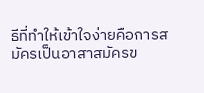ธีที่ทำให้เข้าใจง่ายคือการสมัครเป็นอาสาสมัครข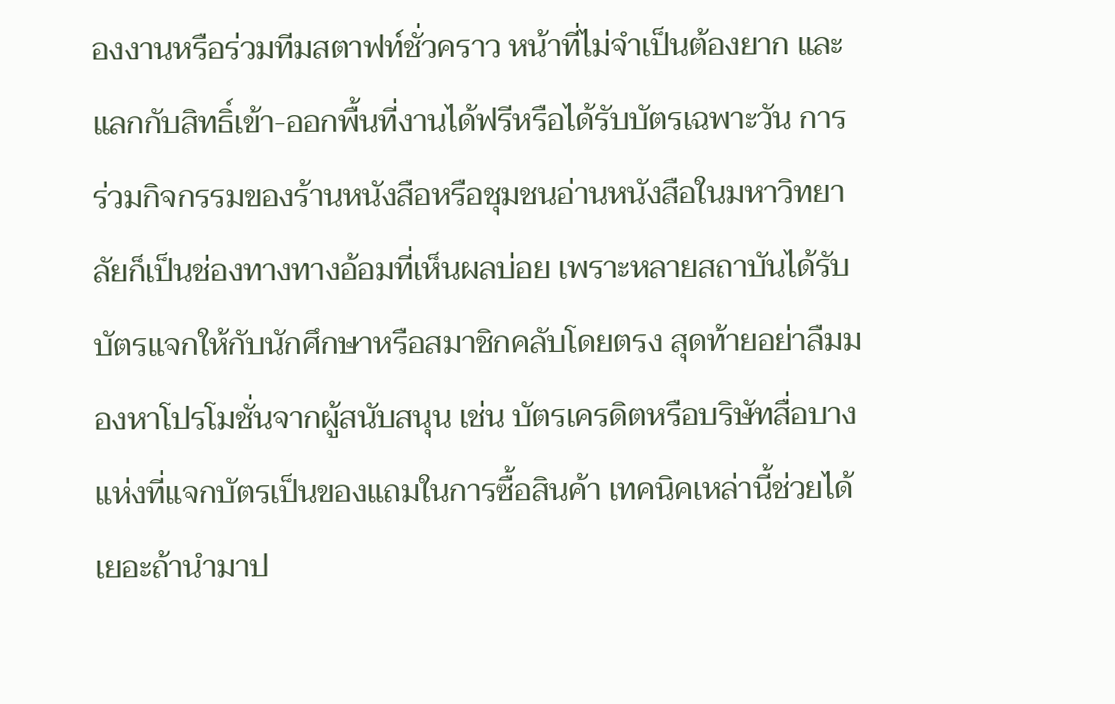องงานหรือร่วมทีมสตาฟท์ชั่วคราว หน้าที่ไม่จำเป็นต้องยาก และแลกกับสิทธิ์เข้า-ออกพื้นที่งานได้ฟรีหรือได้รับบัตรเฉพาะวัน การร่วมกิจกรรมของร้านหนังสือหรือชุมชนอ่านหนังสือในมหาวิทยาลัยก็เป็นช่องทางทางอ้อมที่เห็นผลบ่อย เพราะหลายสถาบันได้รับบัตรแจกให้กับนักศึกษาหรือสมาชิกคลับโดยตรง สุดท้ายอย่าลืมมองหาโปรโมชั่นจากผู้สนับสนุน เช่น บัตรเครดิตหรือบริษัทสื่อบางแห่งที่แจกบัตรเป็นของแถมในการซื้อสินค้า เทคนิคเหล่านี้ช่วยได้เยอะถ้านำมาป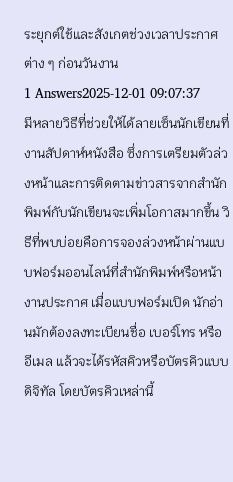ระยุกต์ใช้และสังเกตช่วงเวลาประกาศต่าง ๆ ก่อนวันงาน
1 Answers2025-12-01 09:07:37
มีหลายวิธีที่ช่วยให้ได้ลายเซ็นนักเขียนที่งานสัปดาห์หนังสือ ซึ่งการเตรียมตัวล่วงหน้าและการติดตามข่าวสารจากสำนักพิมพ์กับนักเขียนจะเพิ่มโอกาสมากขึ้น วิธีที่พบบ่อยคือการจองล่วงหน้าผ่านแบบฟอร์มออนไลน์ที่สำนักพิมพ์หรือหน้างานประกาศ เมื่อแบบฟอร์มเปิด นักอ่านมักต้องลงทะเบียนชื่อ เบอร์โทร หรืออีเมล แล้วจะได้รหัสคิวหรือบัตรคิวแบบดิจิทัล โดยบัตรคิวเหล่านี้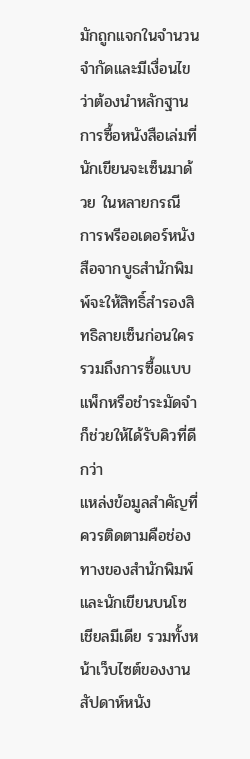มักถูกแจกในจำนวนจำกัดและมีเงื่อนไขว่าต้องนำหลักฐานการซื้อหนังสือเล่มที่นักเขียนจะเซ็นมาด้วย ในหลายกรณี การพรีออเดอร์หนังสือจากบูธสำนักพิมพ์จะให้สิทธิ์สำรองสิทธิลายเซ็นก่อนใคร รวมถึงการซื้อแบบแพ็กหรือชำระมัดจำก็ช่วยให้ได้รับคิวที่ดีกว่า
แหล่งข้อมูลสำคัญที่ควรติดตามคือช่องทางของสำนักพิมพ์และนักเขียนบนโซเชียลมีเดีย รวมทั้งหน้าเว็บไซต์ของงานสัปดาห์หนัง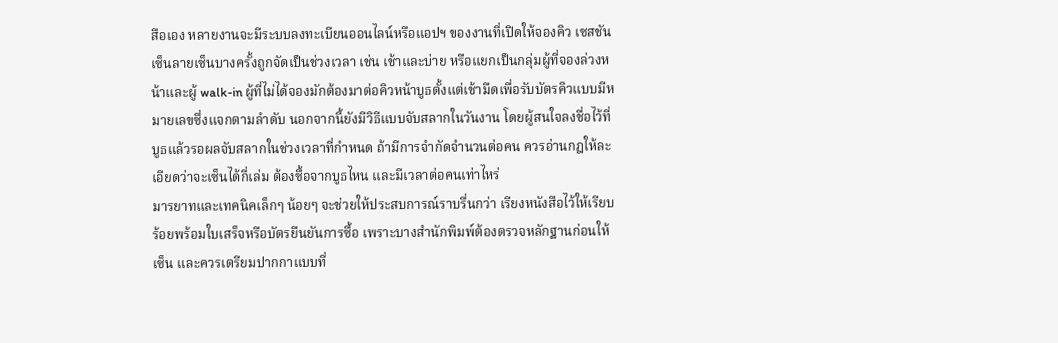สือเอง หลายงานจะมีระบบลงทะเบียนออนไลน์หรือแอปฯ ของงานที่เปิดให้จองคิว เซสชันเซ็นลายเซ็นบางครั้งถูกจัดเป็นช่วงเวลา เช่น เช้าและบ่าย หรือแยกเป็นกลุ่มผู้ที่จองล่วงหน้าและผู้ walk-in ผู้ที่ไม่ได้จองมักต้องมาต่อคิวหน้าบูธตั้งแต่เช้ามืดเพื่อรับบัตรคิวแบบมีหมายเลขซึ่งแจกตามลำดับ นอกจากนี้ยังมีวิธีแบบจับสลากในวันงาน โดยผู้สนใจลงชื่อไว้ที่บูธแล้วรอผลจับสลากในช่วงเวลาที่กำหนด ถ้ามีการจำกัดจำนวนต่อคน ควรอ่านกฎให้ละเอียดว่าจะเซ็นได้กี่เล่ม ต้องซื้อจากบูธไหน และมีเวลาต่อคนเท่าไหร่
มารยาทและเทคนิคเล็กๆ น้อยๆ จะช่วยให้ประสบการณ์ราบรื่นกว่า เรียงหนังสือไว้ให้เรียบร้อยพร้อมใบเสร็จหรือบัตรยืนยันการซื้อ เพราะบางสำนักพิมพ์ต้องตรวจหลักฐานก่อนให้เซ็น และควรเตรียมปากกาแบบที่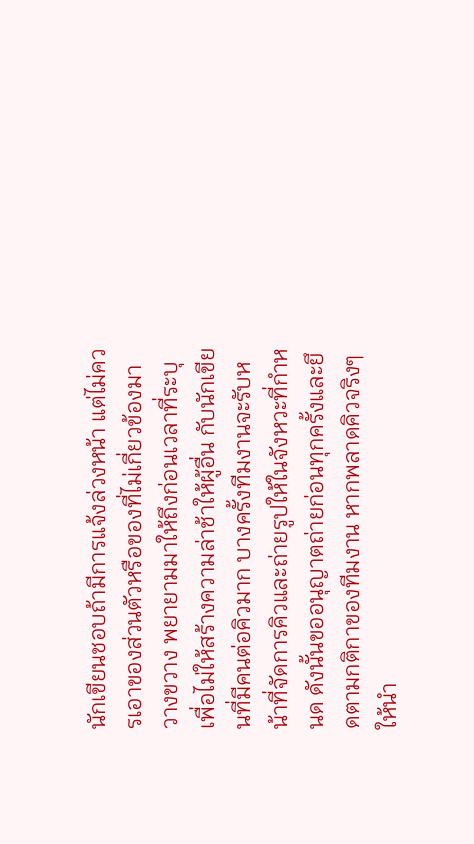นักเขียนชอบถ้ามีการแจ้งล่วงหน้า แต่ไม่ควรเอาของส่วนตัวหรือของที่ไม่เกี่ยวข้องมาวางขวาง พยายามมาให้ถึงก่อนเวลาที่ระบุเพื่อไม่ให้สร้างความล่าช้าให้ผู้อื่น กับนักเขียนที่มีคนต่อคิวมาก บางครั้งทีมงานจะรับหน้าที่จัดการคิวและถ่ายรูปให้ในจังหวะที่กำหนด ดังนั้นขออนุญาตถ่ายก่อนทุกครั้งและยึดตามกติกาของทีมงาน หากพลาดคิวจริงๆ ให้นำ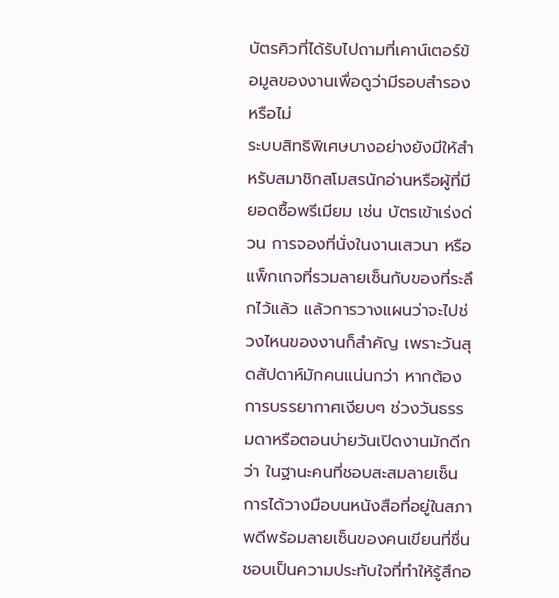บัตรคิวที่ได้รับไปถามที่เคาน์เตอร์ข้อมูลของงานเพื่อดูว่ามีรอบสำรองหรือไม่
ระบบสิทธิพิเศษบางอย่างยังมีให้สำหรับสมาชิกสโมสรนักอ่านหรือผู้ที่มียอดซื้อพรีเมียม เช่น บัตรเข้าเร่งด่วน การจองที่นั่งในงานเสวนา หรือแพ็กเกจที่รวมลายเซ็นกับของที่ระลึกไว้แล้ว แล้วการวางแผนว่าจะไปช่วงไหนของงานก็สำคัญ เพราะวันสุดสัปดาห์มักคนแน่นกว่า หากต้องการบรรยากาศเงียบๆ ช่วงวันธรรมดาหรือตอนบ่ายวันเปิดงานมักดีกว่า ในฐานะคนที่ชอบสะสมลายเซ็น การได้วางมือบนหนังสือที่อยู่ในสภาพดีพร้อมลายเซ็นของคนเขียนที่ชื่นชอบเป็นความประทับใจที่ทำให้รู้สึกอ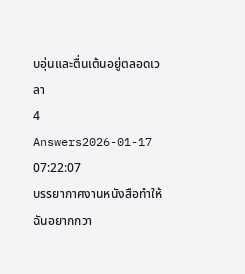บอุ่นและตื่นเต้นอยู่ตลอดเวลา
4 Answers2026-01-17 07:22:07
บรรยากาศงานหนังสือทำให้ฉันอยากกวา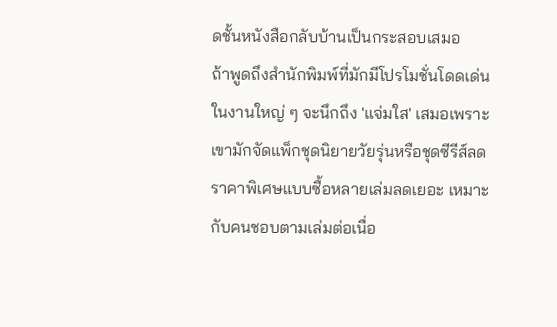ดชั้นหนังสือกลับบ้านเป็นกระสอบเสมอ
ถ้าพูดถึงสำนักพิมพ์ที่มักมีโปรโมชั่นโดดเด่นในงานใหญ่ ๆ จะนึกถึง 'แจ่มใส' เสมอเพราะเขามักจัดแพ็กชุดนิยายวัยรุ่นหรือชุดซีรีส์ลดราคาพิเศษแบบซื้อหลายเล่มลดเยอะ เหมาะกับคนชอบตามเล่มต่อเนื่อ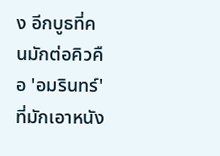ง อีกบูธที่คนมักต่อคิวคือ 'อมรินทร์' ที่มักเอาหนัง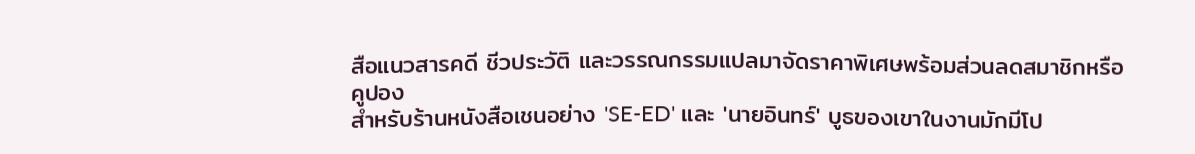สือแนวสารคดี ชีวประวัติ และวรรณกรรมแปลมาจัดราคาพิเศษพร้อมส่วนลดสมาชิกหรือคูปอง
สำหรับร้านหนังสือเชนอย่าง 'SE-ED' และ 'นายอินทร์' บูธของเขาในงานมักมีโป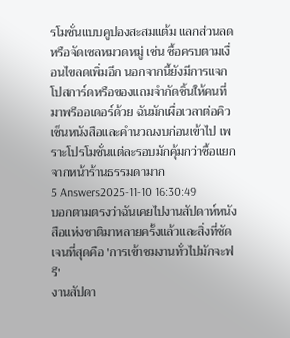รโมชั่นแบบคูปองสะสมแต้ม แลกส่วนลด หรือจัดเซลหมวดหมู่ เช่น ซื้อครบตามเงื่อนไขลดเพิ่มอีก นอกจากนี้ยังมีการแจกโปสการ์ดหรือของแถมจำกัดชิ้นให้คนที่มาพรีออเดอร์ด้วย ฉันมักเผื่อเวลาต่อคิวเซ็นหนังสือและคำนวณงบก่อนเข้าไป เพราะโปรโมชั่นแต่ละรอบมักคุ้มกว่าซื้อแยกจากหน้าร้านธรรมดามาก
5 Answers2025-11-10 16:30:49
บอกตามตรงว่าฉันเคยไปงานสัปดาห์หนังสือแห่งชาติมาหลายครั้งแล้วและสิ่งที่ชัดเจนที่สุดคือ 'การเข้าชมงานทั่วไปมักจะฟรี'
งานสัปดา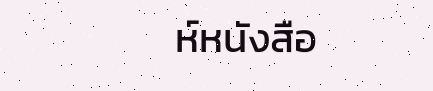ห์หนังสือ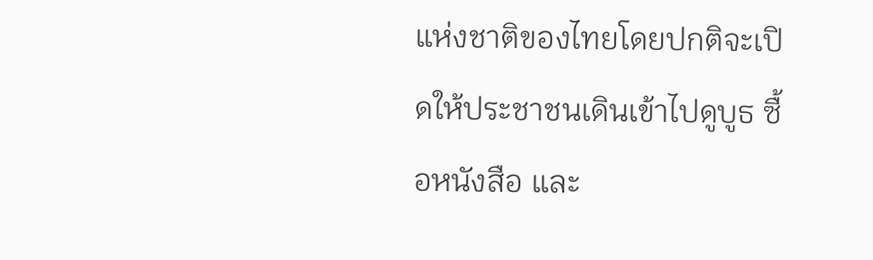แห่งชาติของไทยโดยปกติจะเปิดให้ประชาชนเดินเข้าไปดูบูธ ซื้อหนังสือ และ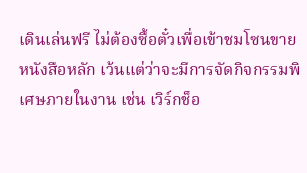เดินเล่นฟรี ไม่ต้องซื้อตั๋วเพื่อเข้าชมโซนขายหนังสือหลัก เว้นแต่ว่าจะมีการจัดกิจกรรมพิเศษภายในงาน เช่น เวิร์กช็อ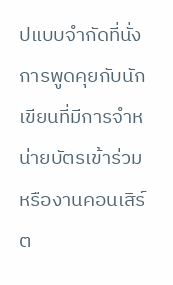ปแบบจำกัดที่นั่ง การพูดคุยกับนักเขียนที่มีการจำหน่ายบัตรเข้าร่วม หรืองานคอนเสิร์ต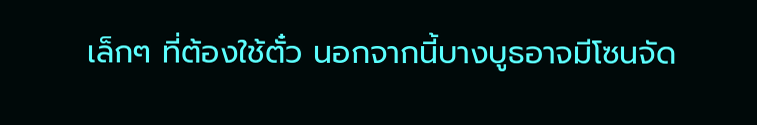เล็กๆ ที่ต้องใช้ตั๋ว นอกจากนี้บางบูธอาจมีโซนจัด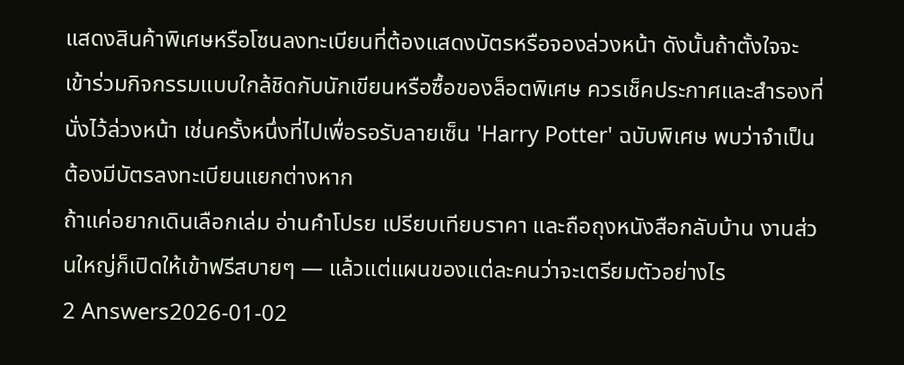แสดงสินค้าพิเศษหรือโซนลงทะเบียนที่ต้องแสดงบัตรหรือจองล่วงหน้า ดังนั้นถ้าตั้งใจจะเข้าร่วมกิจกรรมแบบใกล้ชิดกับนักเขียนหรือซื้อของล็อตพิเศษ ควรเช็คประกาศและสำรองที่นั่งไว้ล่วงหน้า เช่นครั้งหนึ่งที่ไปเพื่อรอรับลายเซ็น 'Harry Potter' ฉบับพิเศษ พบว่าจำเป็นต้องมีบัตรลงทะเบียนแยกต่างหาก
ถ้าแค่อยากเดินเลือกเล่ม อ่านคำโปรย เปรียบเทียบราคา และถือถุงหนังสือกลับบ้าน งานส่วนใหญ่ก็เปิดให้เข้าฟรีสบายๆ — แล้วแต่แผนของแต่ละคนว่าจะเตรียมตัวอย่างไร
2 Answers2026-01-02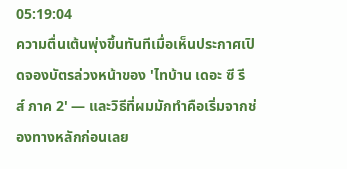05:19:04
ความตื่นเต้นพุ่งขึ้นทันทีเมื่อเห็นประกาศเปิดจองบัตรล่วงหน้าของ 'ไทบ้าน เดอะ ซี รี ส์ ภาค 2' — และวิธีที่ผมมักทำคือเริ่มจากช่องทางหลักก่อนเลย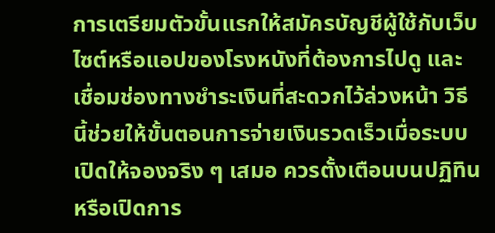การเตรียมตัวขั้นแรกให้สมัครบัญชีผู้ใช้กับเว็บไซต์หรือแอปของโรงหนังที่ต้องการไปดู และเชื่อมช่องทางชำระเงินที่สะดวกไว้ล่วงหน้า วิธีนี้ช่วยให้ขั้นตอนการจ่ายเงินรวดเร็วเมื่อระบบเปิดให้จองจริง ๆ เสมอ ควรตั้งเตือนบนปฏิทินหรือเปิดการ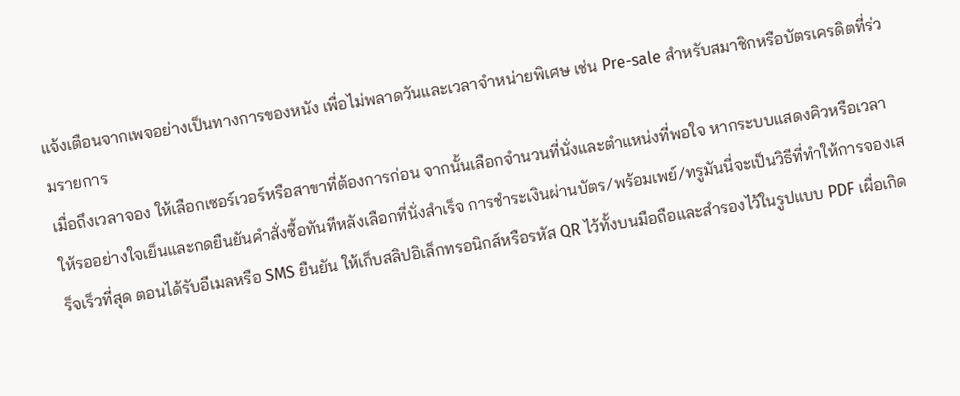แจ้งเตือนจากเพจอย่างเป็นทางการของหนัง เพื่อไม่พลาดวันและเวลาจำหน่ายพิเศษ เช่น Pre-sale สำหรับสมาชิกหรือบัตรเครดิตที่ร่วมรายการ
เมื่อถึงเวลาจอง ให้เลือกเซอร์เวอร์หรือสาขาที่ต้องการก่อน จากนั้นเลือกจำนวนที่นั่งและตำแหน่งที่พอใจ หากระบบแสดงคิวหรือเวลาให้รออย่างใจเย็นและกดยืนยันคำสั่งซื้อทันทีหลังเลือกที่นั่งสำเร็จ การชำระเงินผ่านบัตร/พร้อมเพย์/ทรูมันนี่จะเป็นวิธีที่ทำให้การจองเสร็จเร็วที่สุด ตอนได้รับอีเมลหรือ SMS ยืนยัน ให้เก็บสลิปอิเล็กทรอนิกส์หรือรหัส QR ไว้ทั้งบนมือถือและสำรองไว้ในรูปแบบ PDF เผื่อเกิด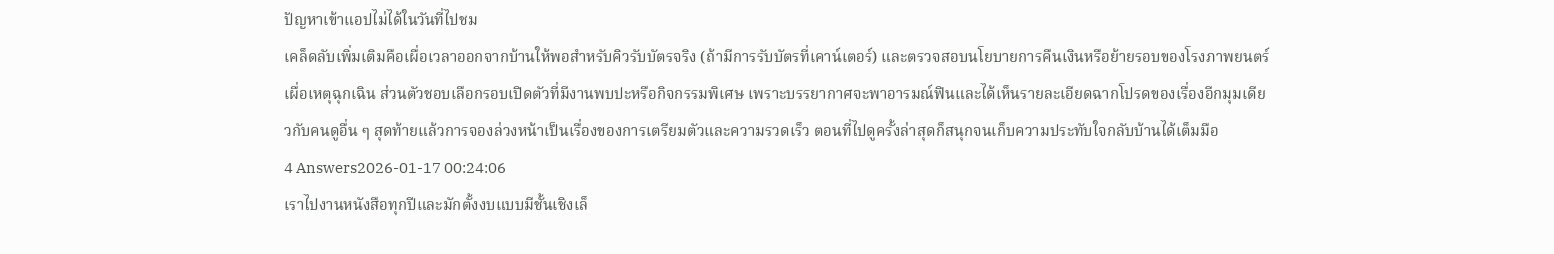ปัญหาเข้าแอปไม่ได้ในวันที่ไปชม
เคล็ดลับเพิ่มเติมคือเผื่อเวลาออกจากบ้านให้พอสำหรับคิวรับบัตรจริง (ถ้ามีการรับบัตรที่เคาน์เตอร์) และตรวจสอบนโยบายการคืนเงินหรือย้ายรอบของโรงภาพยนตร์เผื่อเหตุฉุกเฉิน ส่วนตัวชอบเลือกรอบเปิดตัวที่มีงานพบปะหรือกิจกรรมพิเศษ เพราะบรรยากาศจะพาอารมณ์ฟินและได้เห็นรายละเอียดฉากโปรดของเรื่องอีกมุมเดียวกับคนดูอื่น ๆ สุดท้ายแล้วการจองล่วงหน้าเป็นเรื่องของการเตรียมตัวและความรวดเร็ว ตอนที่ไปดูครั้งล่าสุดก็สนุกจนเก็บความประทับใจกลับบ้านได้เต็มมือ
4 Answers2026-01-17 00:24:06
เราไปงานหนังสือทุกปีและมักตั้งงบแบบมีชั้นเชิงเล็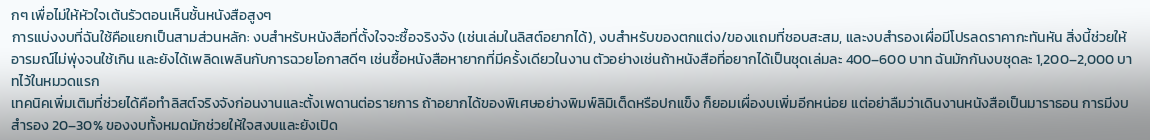กๆ เพื่อไม่ให้หัวใจเต้นรัวตอนเห็นชั้นหนังสือสูงๆ
การแบ่งงบที่ฉันใช้คือแยกเป็นสามส่วนหลัก: งบสำหรับหนังสือที่ตั้งใจจะซื้อจริงจัง (เช่นเล่มในลิสต์อยากได้), งบสำหรับของตกแต่ง/ของแถมที่ชอบสะสม, และงบสำรองเผื่อมีโปรลดราคากะทันหัน สิ่งนี้ช่วยให้อารมณ์ไม่พุ่งจนใช้เกิน และยังได้เพลิดเพลินกับการฉวยโอกาสดีๆ เช่นซื้อหนังสือหายากที่มีครั้งเดียวในงาน ตัวอย่างเช่นถ้าหนังสือที่อยากได้เป็นชุดเล่มละ 400–600 บาท ฉันมักกันงบชุดละ 1,200–2,000 บาทไว้ในหมวดแรก
เทคนิคเพิ่มเติมที่ช่วยได้คือทำลิสต์จริงจังก่อนงานและตั้งเพดานต่อรายการ ถ้าอยากได้ของพิเศษอย่างพิมพ์ลิมิเต็ดหรือปกแข็ง ก็ยอมเผื่องบเพิ่มอีกหน่อย แต่อย่าลืมว่าเดินงานหนังสือเป็นมาราธอน การมีงบสำรอง 20–30% ของงบทั้งหมดมักช่วยให้ใจสงบและยังเปิด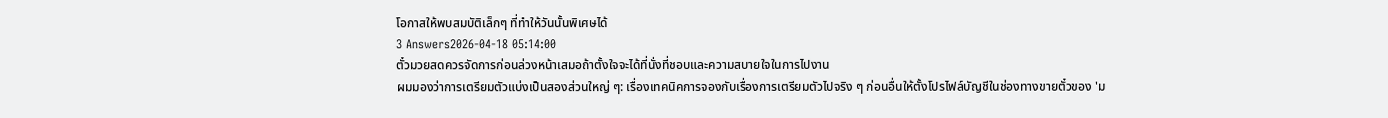โอกาสให้พบสมบัติเล็กๆ ที่ทำให้วันนั้นพิเศษได้
3 Answers2026-04-18 05:14:00
ตั๋วมวยสดควรจัดการก่อนล่วงหน้าเสมอถ้าตั้งใจจะได้ที่นั่งที่ชอบและความสบายใจในการไปงาน
ผมมองว่าการเตรียมตัวแบ่งเป็นสองส่วนใหญ่ ๆ: เรื่องเทคนิคการจองกับเรื่องการเตรียมตัวไปจริง ๆ ก่อนอื่นให้ตั้งโปรไฟล์บัญชีในช่องทางขายตั๋วของ 'ม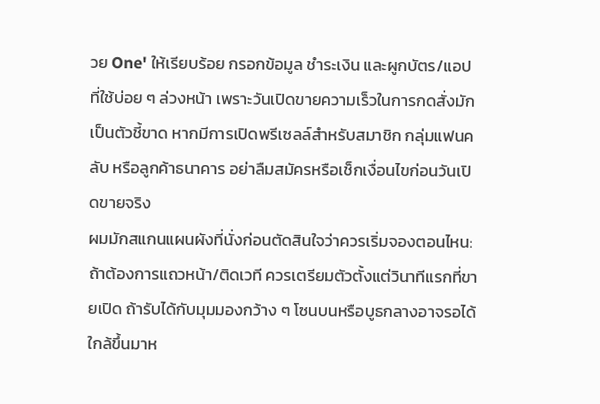วย One' ให้เรียบร้อย กรอกข้อมูล ชำระเงิน และผูกบัตร/แอปที่ใช้บ่อย ๆ ล่วงหน้า เพราะวันเปิดขายความเร็วในการกดสั่งมักเป็นตัวชี้ขาด หากมีการเปิดพรีเซลล์สำหรับสมาชิก กลุ่มแฟนคลับ หรือลูกค้าธนาคาร อย่าลืมสมัครหรือเช็กเงื่อนไขก่อนวันเปิดขายจริง
ผมมักสแกนแผนผังที่นั่งก่อนตัดสินใจว่าควรเริ่มจองตอนไหน: ถ้าต้องการแถวหน้า/ติดเวที ควรเตรียมตัวตั้งแต่วินาทีแรกที่ขายเปิด ถ้ารับได้กับมุมมองกว้าง ๆ โซนบนหรือบูธกลางอาจรอได้ใกล้ขึ้นมาห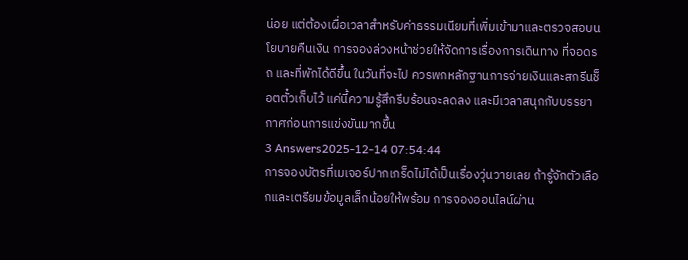น่อย แต่ต้องเผื่อเวลาสำหรับค่าธรรมเนียมที่เพิ่มเข้ามาและตรวจสอบนโยบายคืนเงิน การจองล่วงหน้าช่วยให้จัดการเรื่องการเดินทาง ที่จอดรถ และที่พักได้ดีขึ้น ในวันที่จะไป ควรพกหลักฐานการจ่ายเงินและสกรีนช็อตตั๋วเก็บไว้ แค่นี้ความรู้สึกรีบร้อนจะลดลง และมีเวลาสนุกกับบรรยากาศก่อนการแข่งขันมากขึ้น
3 Answers2025-12-14 07:54:44
การจองบัตรที่เมเจอร์ปากเกร็ดไม่ได้เป็นเรื่องวุ่นวายเลย ถ้ารู้จักตัวเลือกและเตรียมข้อมูลเล็กน้อยให้พร้อม การจองออนไลน์ผ่าน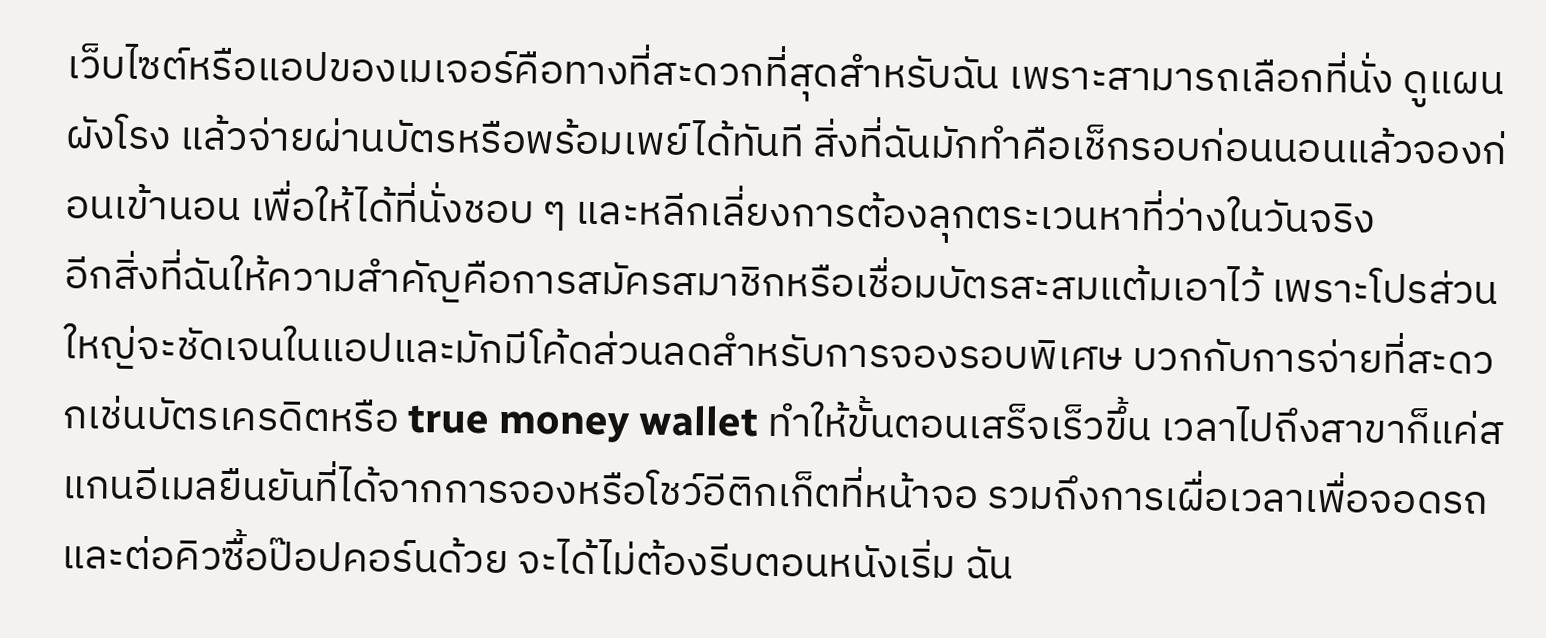เว็บไซต์หรือแอปของเมเจอร์คือทางที่สะดวกที่สุดสำหรับฉัน เพราะสามารถเลือกที่นั่ง ดูแผนผังโรง แล้วจ่ายผ่านบัตรหรือพร้อมเพย์ได้ทันที สิ่งที่ฉันมักทำคือเช็กรอบก่อนนอนแล้วจองก่อนเข้านอน เพื่อให้ได้ที่นั่งชอบ ๆ และหลีกเลี่ยงการต้องลุกตระเวนหาที่ว่างในวันจริง
อีกสิ่งที่ฉันให้ความสำคัญคือการสมัครสมาชิกหรือเชื่อมบัตรสะสมแต้มเอาไว้ เพราะโปรส่วนใหญ่จะชัดเจนในแอปและมักมีโค้ดส่วนลดสำหรับการจองรอบพิเศษ บวกกับการจ่ายที่สะดวกเช่นบัตรเครดิตหรือ true money wallet ทำให้ขั้นตอนเสร็จเร็วขึ้น เวลาไปถึงสาขาก็แค่สแกนอีเมลยืนยันที่ได้จากการจองหรือโชว์อีติกเก็ตที่หน้าจอ รวมถึงการเผื่อเวลาเพื่อจอดรถและต่อคิวซื้อป๊อปคอร์นด้วย จะได้ไม่ต้องรีบตอนหนังเริ่ม ฉัน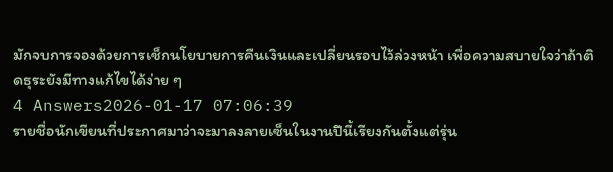มักจบการจองด้วยการเช็กนโยบายการคืนเงินและเปลี่ยนรอบไว้ล่วงหน้า เพื่อความสบายใจว่าถ้าติดธุระยังมีทางแก้ไขได้ง่าย ๆ
4 Answers2026-01-17 07:06:39
รายชื่อนักเขียนที่ประกาศมาว่าจะมาลงลายเซ็นในงานปีนี้เรียงกันตั้งแต่รุ่น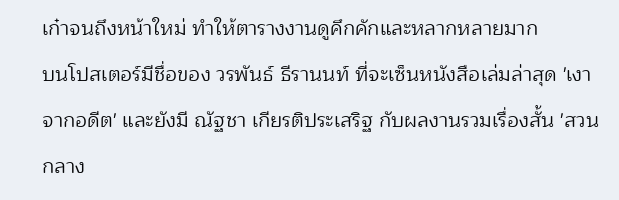เก๋าจนถึงหน้าใหม่ ทำให้ตารางงานดูคึกคักและหลากหลายมาก
บนโปสเตอร์มีชื่อของ วรพันธ์ ธีรานนท์ ที่จะเซ็นหนังสือเล่มล่าสุด 'เงาจากอดีต' และยังมี ณัฐชา เกียรติประเสริฐ กับผลงานรวมเรื่องสั้น 'สวนกลาง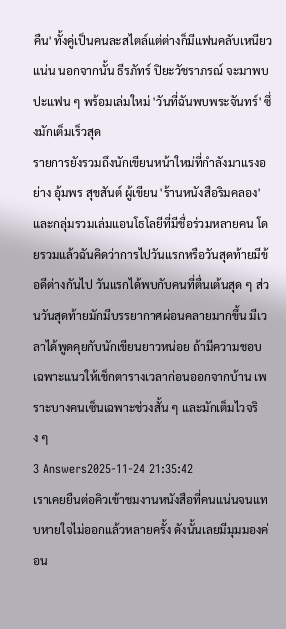คืน' ทั้งคู่เป็นคนละสไตล์แต่ต่างก็มีแฟนคลับเหนียวแน่น นอกจากนั้น ธีรภัทร์ ปิยะวัชราภรณ์ จะมาพบปะแฟน ๆ พร้อมเล่มใหม่ 'วันที่ฉันพบพระจันทร์' ซึ่งมักเต็มเร็วสุด
รายการยังรวมถึงนักเขียนหน้าใหม่ที่กำลังมาแรงอย่าง อุ้มพร สุขสันต์ ผู้เขียน 'ร้านหนังสือริมคลอง' และกลุ่มรวมเล่มแอนโธโลยีที่มีชื่อร่วมหลายคน โดยรวมแล้วฉันคิดว่าการไปวันแรกหรือวันสุดท้ายมีข้อดีต่างกันไป วันแรกได้พบกับคนที่ตื่นเต้นสุด ๆ ส่วนวันสุดท้ายมักมีบรรยากาศผ่อนคลายมากขึ้น มีเวลาได้พูดคุยกับนักเขียนยาวหน่อย ถ้ามีความชอบเฉพาะแนวให้เช็กตารางเวลาก่อนออกจากบ้าน เพราะบางคนเซ็นเฉพาะช่วงสั้น ๆ และมักเต็มไวจริง ๆ
3 Answers2025-11-24 21:35:42
เราเคยยืนต่อคิวเข้าชมงานหนังสือที่คนแน่นจนแทบหายใจไม่ออกแล้วหลายครั้ง ดังนั้นเลยมีมุมมองค่อน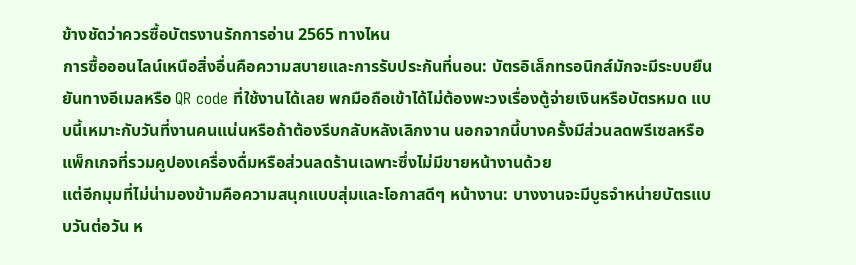ข้างชัดว่าควรซื้อบัตรงานรักการอ่าน 2565 ทางไหน
การซื้อออนไลน์เหนือสิ่งอื่นคือความสบายและการรับประกันที่นอน: บัตรอิเล็กทรอนิกส์มักจะมีระบบยืนยันทางอีเมลหรือ QR code ที่ใช้งานได้เลย พกมือถือเข้าได้ไม่ต้องพะวงเรื่องตู้จ่ายเงินหรือบัตรหมด แบบนี้เหมาะกับวันที่งานคนแน่นหรือถ้าต้องรีบกลับหลังเลิกงาน นอกจากนี้บางครั้งมีส่วนลดพรีเซลหรือแพ็กเกจที่รวมคูปองเครื่องดื่มหรือส่วนลดร้านเฉพาะซึ่งไม่มีขายหน้างานด้วย
แต่อีกมุมที่ไม่น่ามองข้ามคือความสนุกแบบสุ่มและโอกาสดีๆ หน้างาน: บางงานจะมีบูธจำหน่ายบัตรแบบวันต่อวัน ห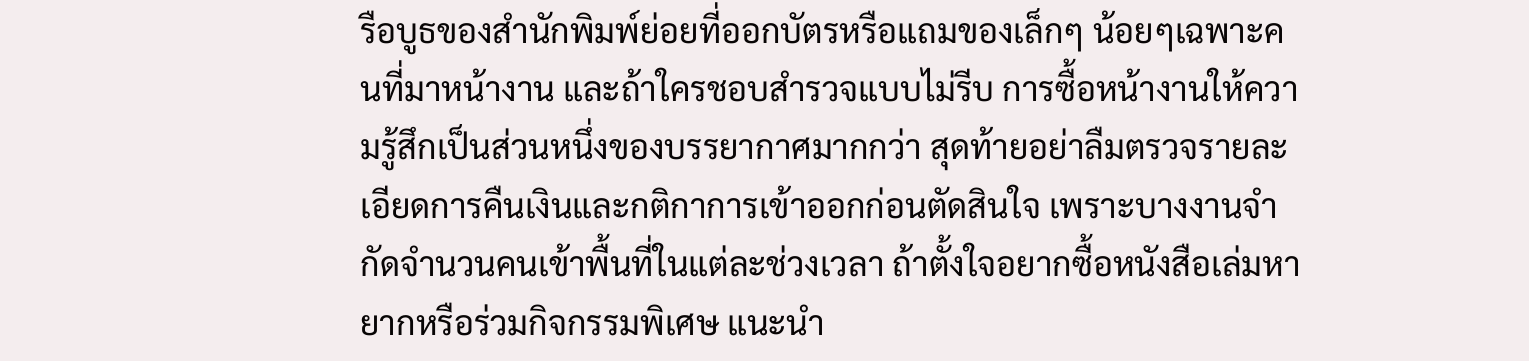รือบูธของสำนักพิมพ์ย่อยที่ออกบัตรหรือแถมของเล็กๆ น้อยๆเฉพาะคนที่มาหน้างาน และถ้าใครชอบสำรวจแบบไม่รีบ การซื้อหน้างานให้ความรู้สึกเป็นส่วนหนึ่งของบรรยากาศมากกว่า สุดท้ายอย่าลืมตรวจรายละเอียดการคืนเงินและกติกาการเข้าออกก่อนตัดสินใจ เพราะบางงานจำกัดจำนวนคนเข้าพื้นที่ในแต่ละช่วงเวลา ถ้าตั้งใจอยากซื้อหนังสือเล่มหายากหรือร่วมกิจกรรมพิเศษ แนะนำ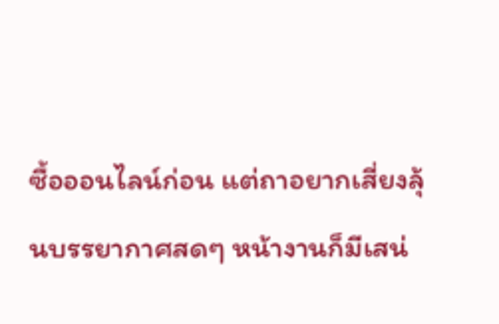ซื้อออนไลน์ก่อน แต่ถาอยากเสี่ยงลุ้นบรรยากาศสดๆ หน้างานก็มีเสน่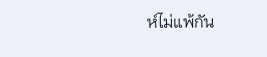ห์ไม่แพ้กัน